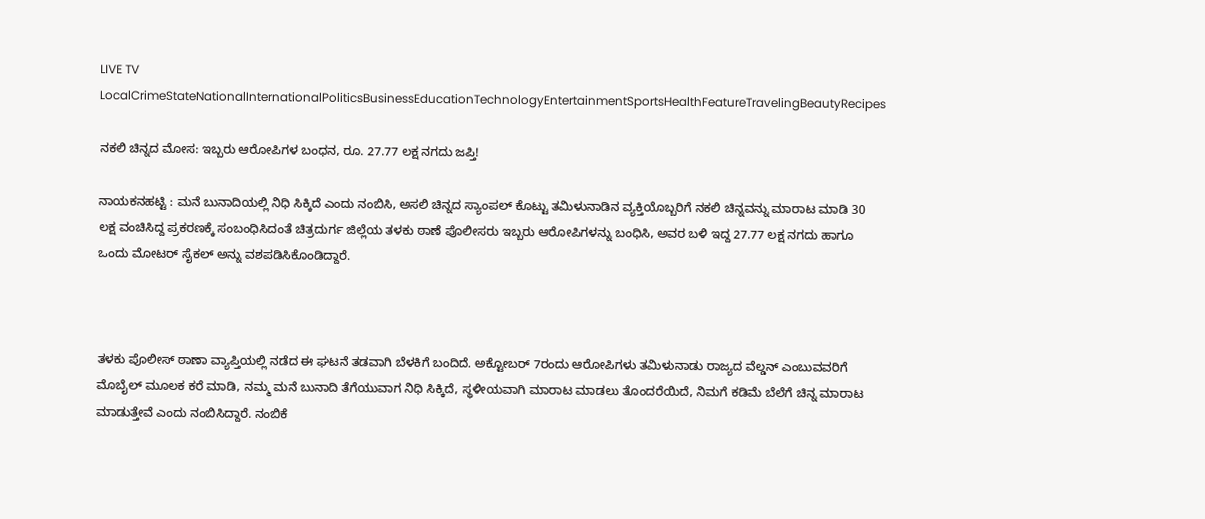LIVE TV LocalCrimeStateNationalInternationalPoliticsBusinessEducationTechnologyEntertainmentSportsHealthFeatureTravelingBeautyRecipes

ನಕಲಿ ಚಿನ್ನದ ಮೋಸ: ಇಬ್ಬರು ಆರೋಪಿಗಳ ಬಂಧನ, ರೂ. 27.77 ಲಕ್ಷ ನಗದು ಜಪ್ತಿ!

ನಾಯಕನಹಟ್ಟಿ : ಮನೆ ಬುನಾದಿಯಲ್ಲಿ ನಿಧಿ ಸಿಕ್ಕಿದೆ ಎಂದು ನಂಬಿಸಿ, ಅಸಲಿ ಚಿನ್ನದ ಸ್ಯಾಂಪಲ್ ಕೊಟ್ಟು ತಮಿಳುನಾಡಿನ ವ್ಯಕ್ತಿಯೊಬ್ಬರಿಗೆ ನಕಲಿ ಚಿನ್ನವನ್ನು ಮಾರಾಟ ಮಾಡಿ 30 ಲಕ್ಷ ವಂಚಿಸಿದ್ದ ಪ್ರಕರಣಕ್ಕೆ ಸಂಬಂಧಿಸಿದಂತೆ ಚಿತ್ರದುರ್ಗ ಜಿಲ್ಲೆಯ ತಳಕು ಠಾಣೆ ಪೊಲೀಸರು ಇಬ್ಬರು ಆರೋಪಿಗಳನ್ನು ಬಂಧಿಸಿ, ಅವರ ಬಳಿ ಇದ್ದ 27.77 ಲಕ್ಷ ನಗದು ಹಾಗೂ ಒಂದು ಮೋಟರ್‌ ಸೈಕಲ್‌ ಅನ್ನು ವಶಪಡಿಸಿಕೊಂಡಿದ್ದಾರೆ.



ತಳಕು ಪೊಲೀಸ್ ಠಾಣಾ ವ್ಯಾಪ್ತಿಯಲ್ಲಿ ನಡೆದ ಈ ಘಟನೆ ತಡವಾಗಿ ಬೆಳಕಿಗೆ ಬಂದಿದೆ. ಅಕ್ಟೋಬರ್ 7ರಂದು ಆರೋಪಿಗಳು ತಮಿಳುನಾಡು ರಾಜ್ಯದ ವೆಲ್ಡನ್‌ ಎಂಬುವವರಿಗೆ ಮೊಬೈಲ್ ಮೂಲಕ ಕರೆ ಮಾಡಿ, ನಮ್ಮ ಮನೆ ಬುನಾದಿ ತೆಗೆಯುವಾಗ ನಿಧಿ ಸಿಕ್ಕಿದೆ, ಸ್ಥಳೀಯವಾಗಿ ಮಾರಾಟ ಮಾಡಲು ತೊಂದರೆಯಿದೆ, ನಿಮಗೆ ಕಡಿಮೆ ಬೆಲೆಗೆ ಚಿನ್ನ ಮಾರಾಟ ಮಾಡುತ್ತೇವೆ ಎಂದು ನಂಬಿಸಿದ್ದಾರೆ. ನಂಬಿಕೆ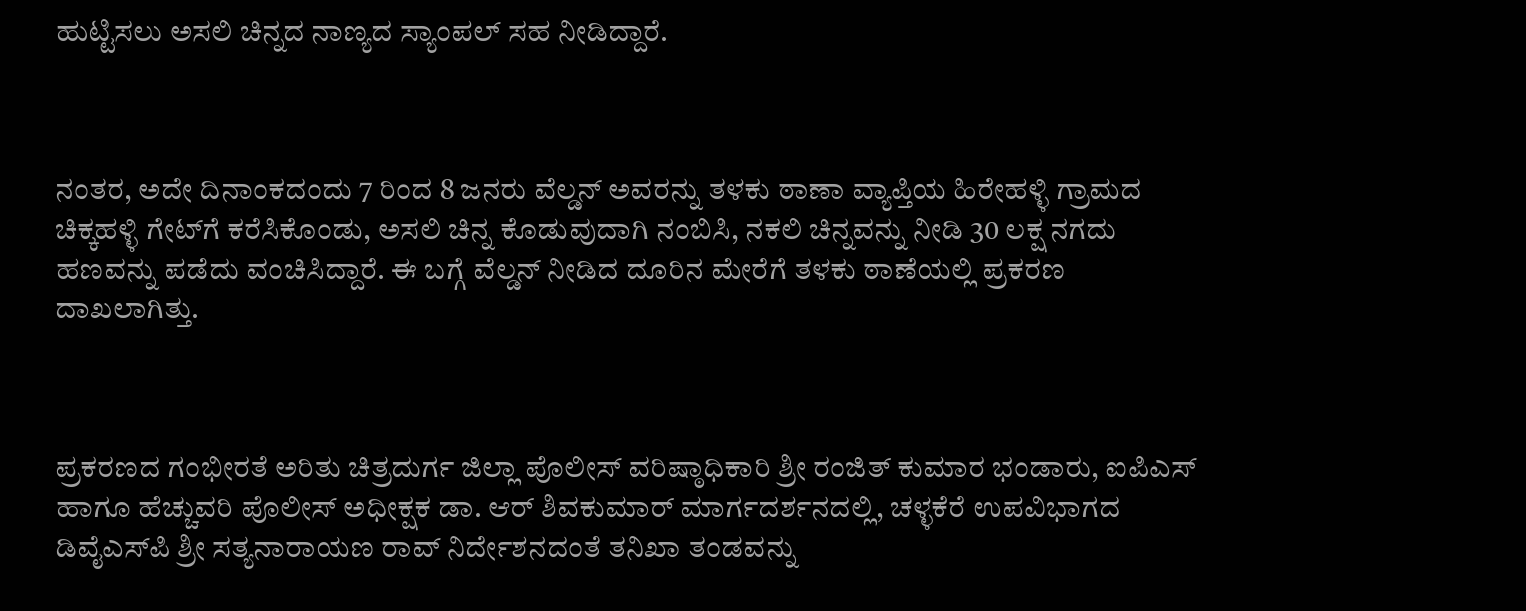ಹುಟ್ಟಿಸಲು ಅಸಲಿ ಚಿನ್ನದ ನಾಣ್ಯದ ಸ್ಯಾಂಪಲ್ ಸಹ ನೀಡಿದ್ದಾರೆ.



ನಂತರ, ಅದೇ ದಿನಾಂಕದಂದು 7 ರಿಂದ 8 ಜನರು ವೆಲ್ಡನ್‌ ಅವರನ್ನು ತಳಕು ಠಾಣಾ ವ್ಯಾಪ್ತಿಯ ಹಿರೇಹಳ್ಳಿ ಗ್ರಾಮದ ಚಿಕ್ಕಹಳ್ಳಿ ಗೇಟ್‌ಗೆ ಕರೆಸಿಕೊಂಡು, ಅಸಲಿ ಚಿನ್ನ ಕೊಡುವುದಾಗಿ ನಂಬಿಸಿ, ನಕಲಿ ಚಿನ್ನವನ್ನು ನೀಡಿ 30 ಲಕ್ಷ ನಗದು ಹಣವನ್ನು ಪಡೆದು ವಂಚಿಸಿದ್ದಾರೆ. ಈ ಬಗ್ಗೆ ವೆಲ್ಡನ್‌ ನೀಡಿದ ದೂರಿನ ಮೇರೆಗೆ ತಳಕು ಠಾಣೆಯಲ್ಲಿ ಪ್ರಕರಣ ದಾಖಲಾಗಿತ್ತು.



ಪ್ರಕರಣದ ಗಂಭೀರತೆ ಅರಿತು ಚಿತ್ರದುರ್ಗ ಜಿಲ್ಲಾ ಪೊಲೀಸ್ ವರಿಷ್ಠಾಧಿಕಾರಿ ಶ್ರೀ ರಂಜಿತ್ ಕುಮಾರ ಭಂಡಾರು, ಐಪಿಎಸ್ ಹಾಗೂ ಹೆಚ್ಚುವರಿ ಪೊಲೀಸ್ ಅಧೀಕ್ಷಕ ಡಾ. ಆರ್ ಶಿವಕುಮಾರ್ ಮಾರ್ಗದರ್ಶನದಲ್ಲಿ, ಚಳ್ಳಕೆರೆ ಉಪವಿಭಾಗದ ಡಿವೈಎಸ್‌ಪಿ ಶ್ರೀ ಸತ್ಯನಾರಾಯಣ ರಾವ್ ನಿರ್ದೇಶನದಂತೆ ತನಿಖಾ ತಂಡವನ್ನು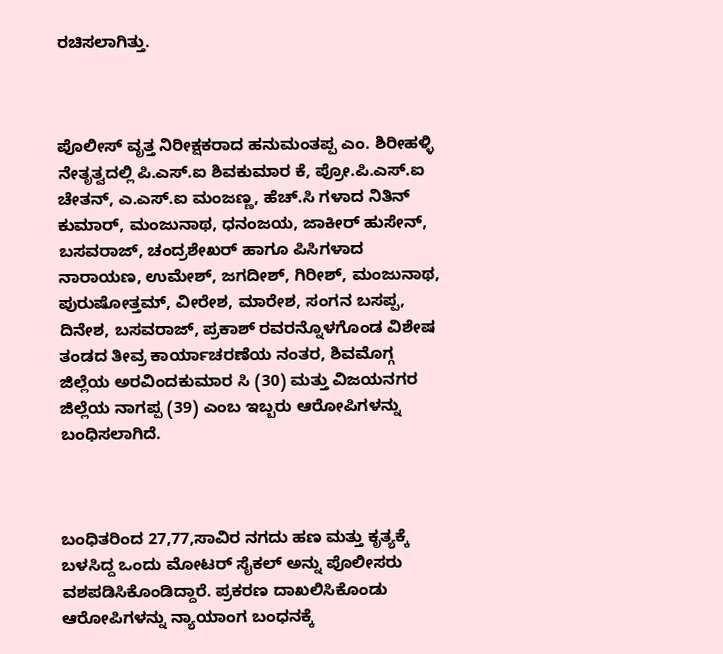ರಚಿಸಲಾಗಿತ್ತು.



ಪೊಲೀಸ್ ವೃತ್ತ ನಿರೀಕ್ಷಕರಾದ ಹನುಮಂತಪ್ಪ ಎಂ. ಶಿರೀಹಳ್ಳಿ ನೇತೃತ್ವದಲ್ಲಿ ಪಿ.ಎಸ್.ಐ ಶಿವಕುಮಾರ ಕೆ, ಪ್ರೋ.ಪಿ.ಎಸ್.ಐ ಚೇತನ್, ಎ.ಎಸ್.ಐ ಮಂಜಣ್ಣ, ಹೆಚ್.ಸಿ ಗಳಾದ ನಿತಿನ್ ಕುಮಾರ್, ಮಂಜುನಾಥ, ಧನಂಜಯ, ಜಾಕೀರ್ ಹುಸೇನ್, ಬಸವರಾಜ್, ಚಂದ್ರಶೇಖರ್ ಹಾಗೂ ಪಿಸಿಗಳಾದ ನಾರಾಯಣ, ಉಮೇಶ್, ಜಗದೀಶ್, ಗಿರೀಶ್, ಮಂಜುನಾಥ, ಪುರುಷೋತ್ತಮ್, ವೀರೇಶ, ಮಾರೇಶ, ಸಂಗನ ಬಸಪ್ಪ, ದಿನೇಶ, ಬಸವರಾಜ್, ಪ್ರಕಾಶ್ ರವರನ್ನೊಳಗೊಂಡ ವಿಶೇಷ ತಂಡದ ತೀವ್ರ ಕಾರ್ಯಾಚರಣೆಯ ನಂತರ, ಶಿವಮೊಗ್ಗ ಜಿಲ್ಲೆಯ ಅರವಿಂದಕುಮಾರ ಸಿ (30) ಮತ್ತು ವಿಜಯನಗರ ಜಿಲ್ಲೆಯ ನಾಗಪ್ಪ (39) ಎಂಬ ಇಬ್ಬರು ಆರೋಪಿಗಳನ್ನು ಬಂಧಿಸಲಾಗಿದೆ.



ಬಂಧಿತರಿಂದ 27,77,ಸಾವಿರ ನಗದು ಹಣ ಮತ್ತು ಕೃತ್ಯಕ್ಕೆ ಬಳಸಿದ್ದ ಒಂದು ಮೋಟರ್‌ ಸೈಕಲ್‌ ಅನ್ನು ಪೊಲೀಸರು ವಶಪಡಿಸಿಕೊಂಡಿದ್ದಾರೆ. ಪ್ರಕರಣ ದಾಖಲಿಸಿಕೊಂಡು ಆರೋಪಿಗಳನ್ನು ನ್ಯಾಯಾಂಗ ಬಂಧನಕ್ಕೆ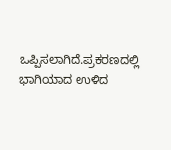ಒಪ್ಪಿಸಲಾಗಿದೆ.ಪ್ರಕರಣದಲ್ಲಿ ಭಾಗಿಯಾದ ಉಳಿದ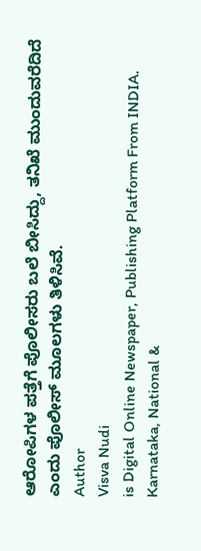ಆರೋಪಿಗಳ ಪತ್ತೆಗೆ ಪೊಲೀಸರು ಬಲೆ ಬೀಸಿದ್ದು, ತನಿಖೆ ಮುಂದುವರೆದಿದೆ ಎಂದು ಪೊಲೀಸ್ ಮೂಲಗಳು ತಿಳಿಸಿವೆ.
Author
Visva Nudi
is Digital Online Newspaper, Publishing Platform From INDIA. Karnataka, National &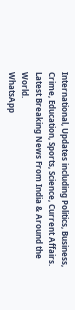International, Updates including Politics, Business, Crime, Education, Sports, Science, Current Affairs. Latest Breaking News From India & Around the World.
WhatsApp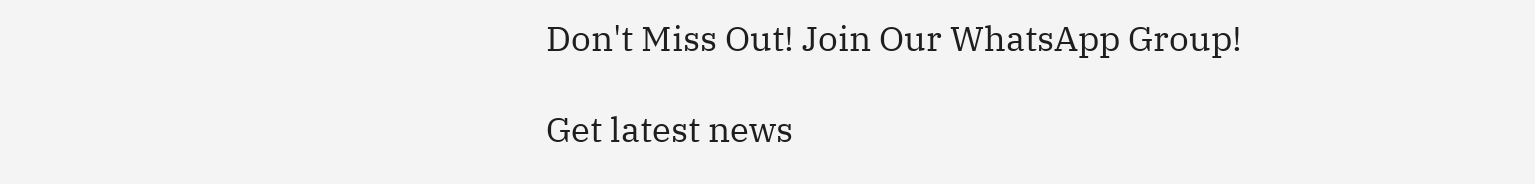Don't Miss Out! Join Our WhatsApp Group!

Get latest news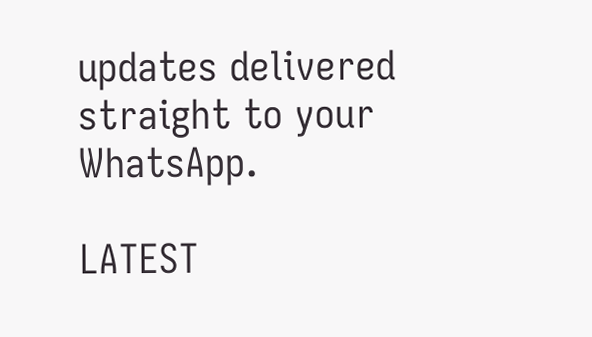updates delivered straight to your WhatsApp.

LATEST